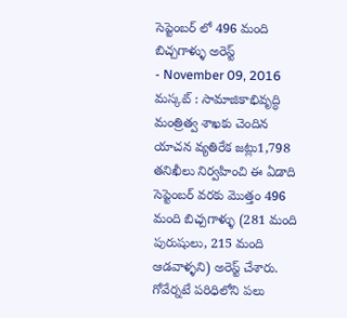సెప్టెంబర్ లో 496 మంది బిచ్చగాళ్ళు అరెస్ట్
- November 09, 2016
మస్కట్ : సామాజికాభివృద్ధి మంత్రిత్వ శాఖకు చెందిన యాచన వ్యతిరేక జట్లు1,798 తనిఖీలు నిర్వహించి ఈ ఏడాది సెప్టెంబర్ వరకు మొత్తం 496 మంది బిచ్చగాళ్ళు (281 మంది పురుషులు, 215 మంది ఆడవాళ్ళని) అరెస్ట్ చేశారు. గోవేర్నటే పరిధిలోని పలు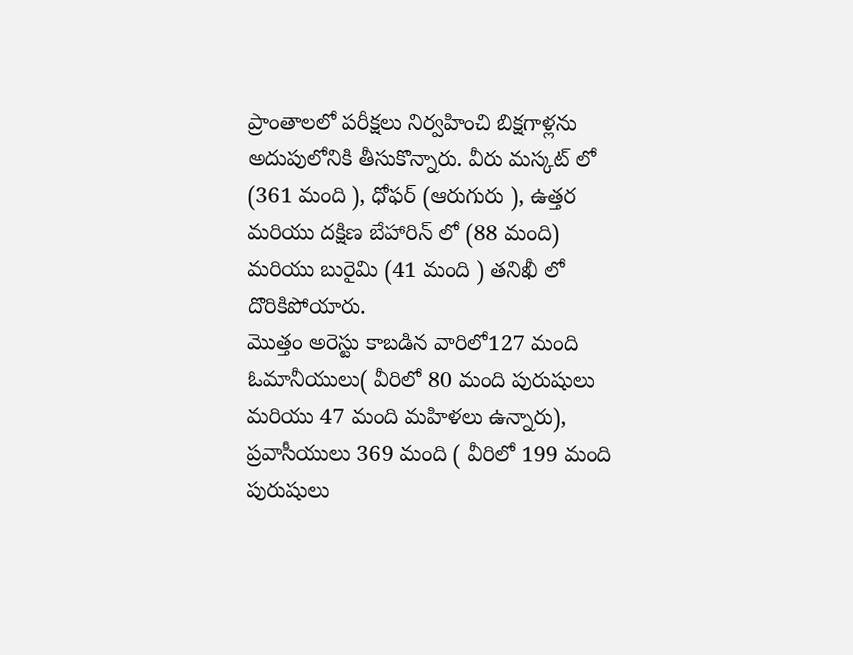ప్రాంతాలలో పరీక్షలు నిర్వహించి బిక్షగాళ్లను అదుపులోనికి తీసుకొన్నారు. వీరు మస్కట్ లో (361 మంది ), ధోఫర్ (ఆరుగురు ), ఉత్తర మరియు దక్షిణ బేహారిన్ లో (88 మంది) మరియు బురైమి (41 మంది ) తనిఖీ లో దొరికిపోయారు.
మొత్తం అరెస్టు కాబడిన వారిలో127 మంది ఓమానీయులు( వీరిలో 80 మంది పురుషులు మరియు 47 మంది మహిళలు ఉన్నారు), ప్రవాసీయులు 369 మంది ( వీరిలో 199 మంది పురుషులు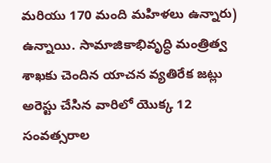మరియు 170 మంది మహిళలు ఉన్నారు) ఉన్నాయి. సామాజికాభివృద్ధి మంత్రిత్వ శాఖకు చెందిన యాచన వ్యతిరేక జట్లు అరెస్టు చేసిన వారిలో యొక్క 12 సంవత్సరాల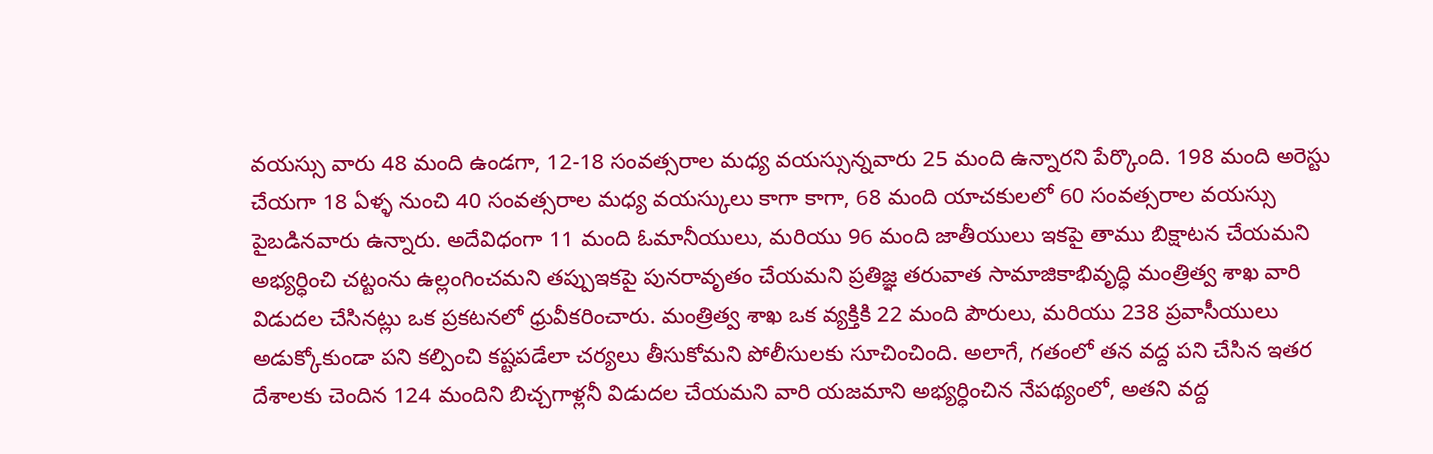వయస్సు వారు 48 మంది ఉండగా, 12-18 సంవత్సరాల మధ్య వయస్సున్నవారు 25 మంది ఉన్నారని పేర్కొంది. 198 మంది అరెస్టు చేయగా 18 ఏళ్ళ నుంచి 40 సంవత్సరాల మధ్య వయస్కులు కాగా కాగా, 68 మంది యాచకులలో 60 సంవత్సరాల వయస్సు పైబడినవారు ఉన్నారు. అదేవిధంగా 11 మంది ఓమానీయులు, మరియు 96 మంది జాతీయులు ఇకపై తాము బిక్షాటన చేయమని అభ్యర్ధించి చట్టంను ఉల్లంగించమని తప్పుఇకపై పునరావృతం చేయమని ప్రతిజ్ఞ తరువాత సామాజికాభివృద్ధి మంత్రిత్వ శాఖ వారి విడుదల చేసినట్లు ఒక ప్రకటనలో ధ్రువీకరించారు. మంత్రిత్వ శాఖ ఒక వ్యక్తికి 22 మంది పౌరులు, మరియు 238 ప్రవాసీయులు అడుక్కోకుండా పని కల్పించి కష్టపడేలా చర్యలు తీసుకోమని పోలీసులకు సూచించింది. అలాగే, గతంలో తన వద్ద పని చేసిన ఇతర దేశాలకు చెందిన 124 మందిని బిచ్చగాళ్లనీ విడుదల చేయమని వారి యజమాని అభ్యర్ధించిన నేపథ్యంలో, అతని వద్ద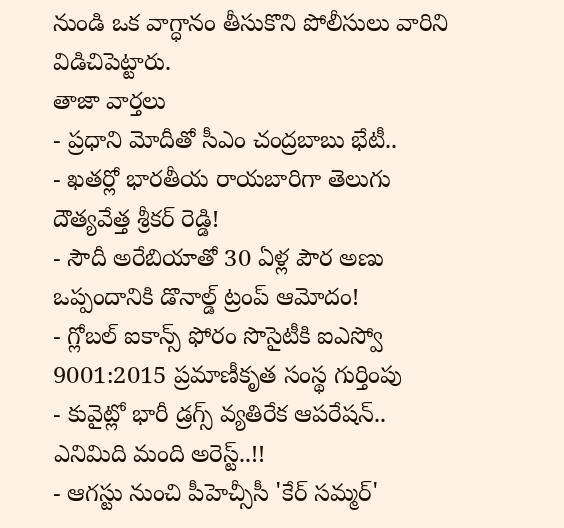నుండి ఒక వాగ్ధానం తీసుకొని పోలీసులు వారిని విడిచిపెట్టారు.
తాజా వార్తలు
- ప్రధాని మోదీతో సీఎం చంద్రబాబు భేటీ..
- ఖతర్లో భారతీయ రాయబారిగా తెలుగు దౌత్యవేత్త శ్రీకర్ రెడ్డి!
- సౌదీ అరేబియాతో 30 ఏళ్ల పౌర అణు ఒప్పందానికి డొనాల్డ్ ట్రంప్ ఆమోదం!
- గ్లోబల్ ఐకాన్స్ ఫోరం సొసైటీకి ఐఎస్వో 9001:2015 ప్రమాణీకృత సంస్థ గుర్తింపు
- కువైట్లో భారీ డ్రగ్స్ వ్యతిరేక ఆపరేషన్.. ఎనిమిది మంది అరెస్ట్..!!
- ఆగస్టు నుంచి పీహెచ్సీసీ 'కేర్ సమ్మర్'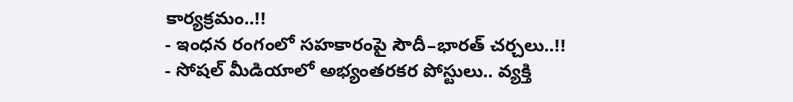కార్యక్రమం..!!
- ఇంధన రంగంలో సహకారంపై సౌదీ–భారత్ చర్చలు..!!
- సోషల్ మీడియాలో అభ్యంతరకర పోస్టులు.. వ్యక్తి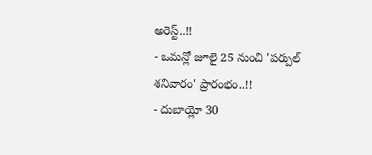అరెస్ట్..!!
- ఒమన్లో జూలై 25 నుంచి 'పర్పుల్ శనివారం' ప్రారంభం..!!
- దుబాయ్లో 30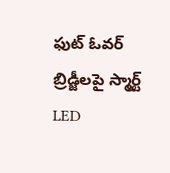ఫుట్ ఓవర్ బ్రిడ్జీలపై స్మార్ట్ LED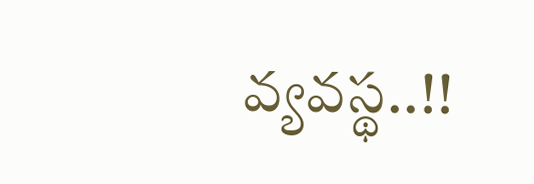వ్యవస్థ..!!